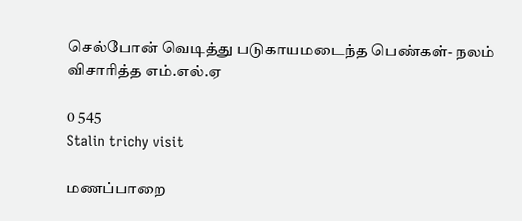செல்போன் வெடித்து படுகாயமடைந்த பெண்கள்- நலம் விசாரித்த எம்.எல்.ஏ

0 545
Stalin trichy visit

மணப்பாறை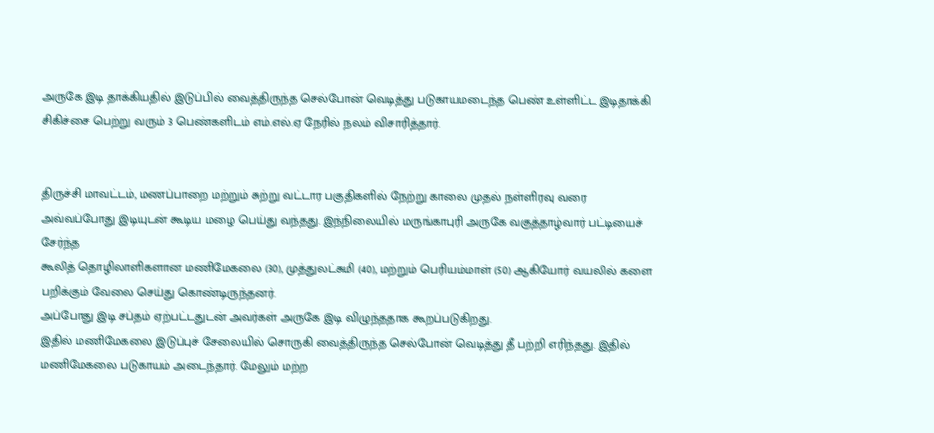அருகே இடி தாக்கியதில் இடுப்பில் வைத்திருந்த செல்போன் வெடித்து படுகாயமடைந்த பெண் உள்ளிட்ட இடிதாக்கி சிகிச்சை பெற்று வரும் 3 பெண்களிடம் எம்.எல்.ஏ நேரில் நலம் விசாரித்தார்.


திருச்சி மாவட்டம், மணப்பாறை மற்றும் சுற்று வட்டார பகுதிகளில் நேற்று காலை முதல் நள்ளிரவு வரை அவ்வப்போது இடியுடன் கூடிய மழை பெய்து வந்தது. இந்நிலையில் மருங்காபுரி அருகே வகுத்தாழ்வார் பட்டியைச் சேர்ந்த
கூலித் தொழிலாளிகளான மணிமேகலை (30), முத்துலட்சுமி (40), மற்றும் பெரியம்மாள் (50) ஆகியோர் வயலில் களை பறிக்கும் வேலை செய்து கொண்டிருந்தனர்.
அப்போது இடி சப்தம் ஏற்பட்டதுடன் அவர்கள் அருகே இடி விழுந்ததாக கூறப்படுகிறது.
இதில் மணிமேகலை இடுப்புச் சேலையில் சொருகி வைத்திருந்த செல்போன் வெடித்து தீ பற்றி எரிந்தது. இதில் மணிமேகலை படுகாயம் அடைந்தார். மேலும் மற்ற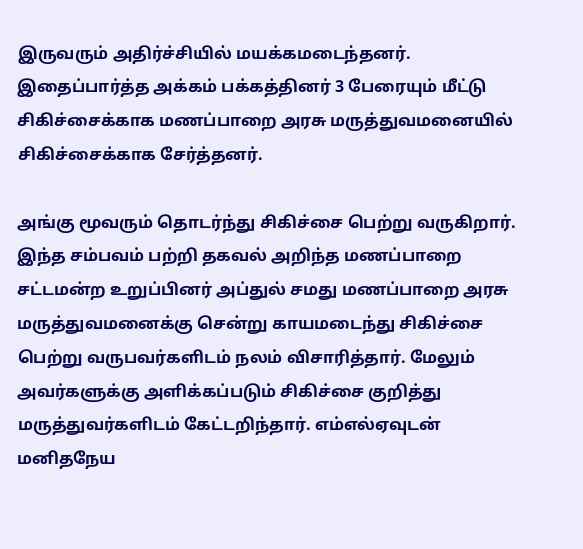இருவரும் அதிர்ச்சியில் மயக்கமடைந்தனர். இதைப்பார்த்த அக்கம் பக்கத்தினர் 3 பேரையும் மீட்டு சிகிச்சைக்காக மணப்பாறை அரசு மருத்துவமனையில் சிகிச்சைக்காக சேர்த்தனர்.

அங்கு மூவரும் தொடர்ந்து சிகிச்சை பெற்று வருகிறார். இந்த சம்பவம் பற்றி தகவல் அறிந்த மணப்பாறை சட்டமன்ற உறுப்பினர் அப்துல் சமது மணப்பாறை அரசு மருத்துவமனைக்கு சென்று காயமடைந்து சிகிச்சை பெற்று வருபவர்களிடம் நலம் விசாரித்தார். மேலும் அவர்களுக்கு அளிக்கப்படும் சிகிச்சை குறித்து மருத்துவர்களிடம் கேட்டறிந்தார். எம்எல்ஏவுடன் மனிதநேய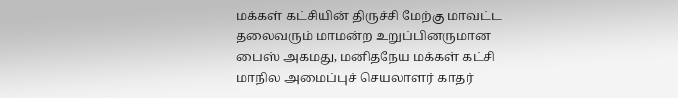மக்கள் கட்சியின் திருச்சி மேற்கு மாவட்ட தலைவரும் மாமன்ற உறுப்பினருமான பைஸ் அகமது, மனிதநேய மக்கள் கட்சி மாநில அமைப்புச் செயலாளர் காதர்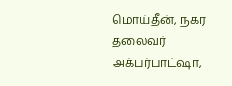மொய்தீன், நகர தலைவர் அக்பர்பாட்ஷா,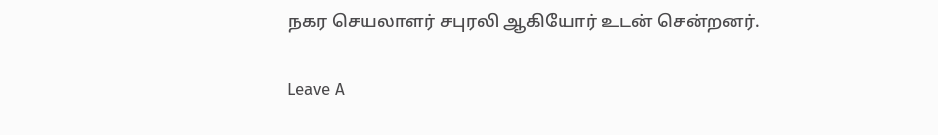நகர செயலாளர் சபுரலி ஆகியோர் உடன் சென்றனர்.

Leave A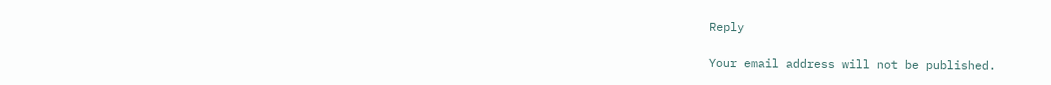Reply

Your email address will not be published.